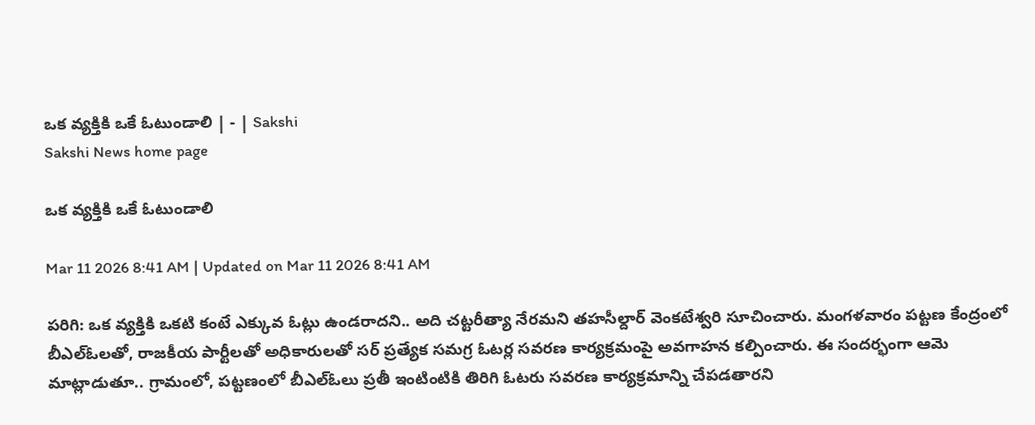ఒక వ్యక్తికి ఒకే ఓటుండాలి | - | Sakshi
Sakshi News home page

ఒక వ్యక్తికి ఒకే ఓటుండాలి

Mar 11 2026 8:41 AM | Updated on Mar 11 2026 8:41 AM

పరిగి: ఒక వ్యక్తికి ఒకటి కంటే ఎక్కువ ఓట్లు ఉండరాదని.. అది చట్టరీత్యా నేరమని తహసీల్దార్‌ వెంకటేశ్వరి సూచించారు. మంగళవారం పట్టణ కేంద్రంలో బీఎల్‌ఓలతో, రాజకీయ పార్టీలతో అధికారులతో సర్‌ ప్రత్యేక సమగ్ర ఓటర్ల సవరణ కార్యక్రమంపై అవగాహన కల్పించారు. ఈ సందర్భంగా ఆమె మాట్లాడుతూ.. గ్రామంలో, పట్టణంలో బీఎల్‌ఓలు ప్రతీ ఇంటింటికి తిరిగి ఓటరు సవరణ కార్యక్రమాన్ని చేపడతారని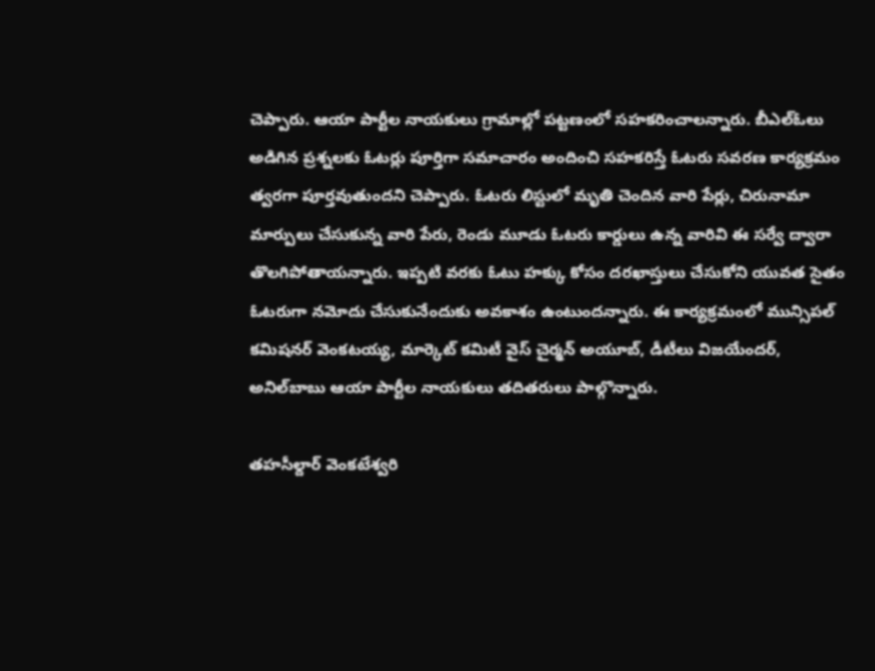చెప్పారు. ఆయా పార్టీల నాయకులు గ్రామాల్లో పట్టణంలో సహకరించాలన్నారు. బీఎల్‌ఓలు అడిగిన ప్రశ్నలకు ఓటర్లు పూర్తిగా సమాచారం అందించి సహకరిస్తే ఓటరు సవరణ కార్యక్రమం త్వరగా పూర్తవుతుందని చెప్పారు. ఓటరు లిస్టులో మృతి చెందిన వారి పేర్లు, చిరునామా మార్పులు చేసుకున్న వారి పేరు, రెండు మూడు ఓటరు కార్డులు ఉన్న వారివి ఈ సర్వే ద్వారా తొలగిపోతాయన్నారు. ఇప్పటి వరకు ఓటు హక్కు కోసం దరఖాస్తులు చేసుకోని యువత సైతం ఓటరుగా నమోదు చేసుకునేందుకు అవకాశం ఉంటుందన్నారు. ఈ కార్యక్రమంలో మున్సిపల్‌ కమిషనర్‌ వెంకటయ్య, మార్కెట్‌ కమిటీ వైస్‌ చైర్మన్‌ అయూబ్‌, డీటీలు విజయేందర్‌, అనిల్‌బాబు ఆయా పార్టీల నాయకులు తదితరులు పాల్గొన్నారు.

తహసీల్దార్‌ వెంకటేశ్వరి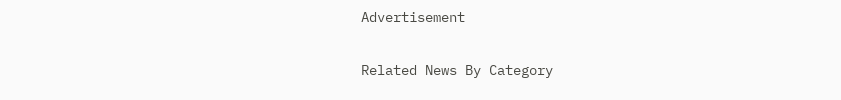Advertisement

Related News By Category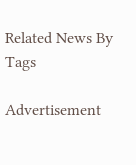Related News By Tags

Advertisement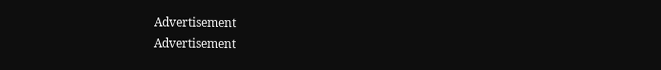Advertisement
Advertisement